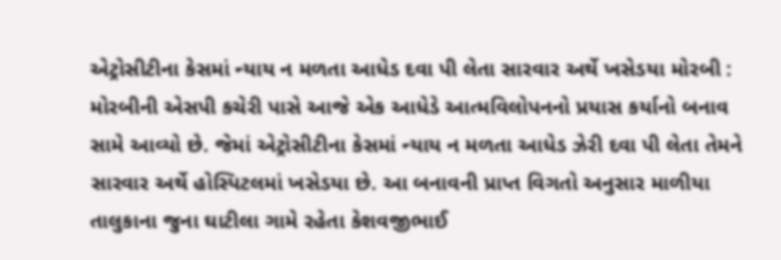એટ્રોસીટીના કેસમાં ન્યાય ન મળતા આધેડ દવા પી લેતા સારવાર અર્થે ખસેડયા મોરબી : મોરબીની એસપી કચેરી પાસે આજે એક આધેડે આત્મવિલોપનનો પ્રયાસ કર્યાનો બનાવ સામે આવ્યો છે. જેમાં એટ્રોસીટીના કેસમાં ન્યાય ન મળતા આધેડ ઝેરી દવા પી લેતા તેમને સારવાર અર્થે હોસ્પિટલમાં ખસેડયા છે. આ બનાવની પ્રાપ્ત વિગતો અનુસાર માળીયા તાલુકાના જુના ઘાટીલા ગામે રહેતા કેશવજીભાઈ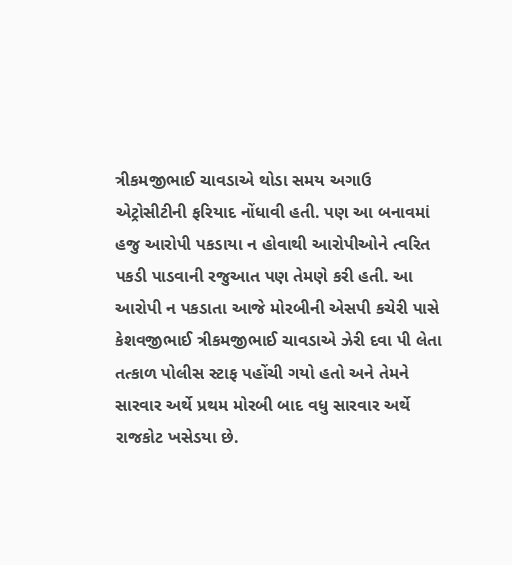ત્રીકમજીભાઈ ચાવડાએ થોડા સમય અગાઉ એટ્રોસીટીની ફરિયાદ નોંધાવી હતી. પણ આ બનાવમાં હજુ આરોપી પકડાયા ન હોવાથી આરોપીઓને ત્વરિત પકડી પાડવાની રજુઆત પણ તેમણે કરી હતી. આ આરોપી ન પકડાતા આજે મોરબીની એસપી કચેરી પાસે કેશવજીભાઈ ત્રીકમજીભાઈ ચાવડાએ ઝેરી દવા પી લેતા તત્કાળ પોલીસ સ્ટાફ પહોંચી ગયો હતો અને તેમને સારવાર અર્થે પ્રથમ મોરબી બાદ વધુ સારવાર અર્થે રાજકોટ ખસેડયા છે.